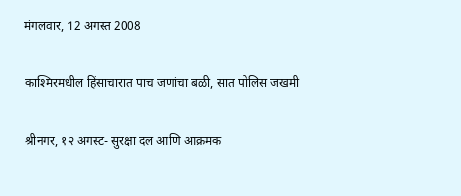मंगलवार, 12 अगस्त 2008

काश्‍मिरमधील हिंसाचारात पाच जणांचा बळी, सात पोलिस जखमी

श्रीनगर, १२ अगस्ट- सुरक्षा दल आणि आक्रमक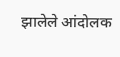झालेले आंदोलक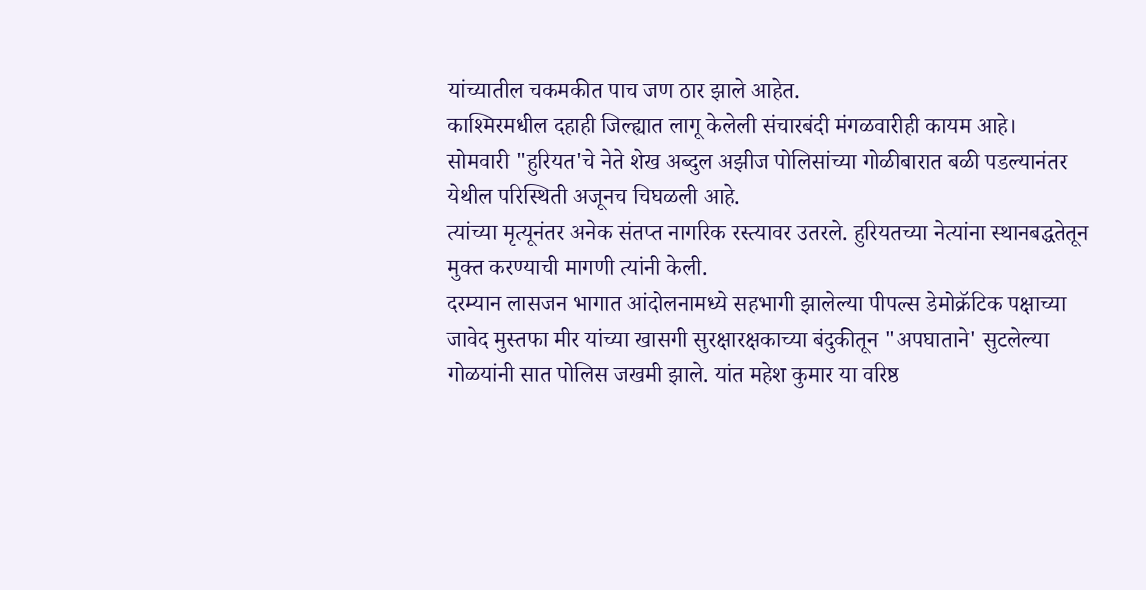यांच्यातील चकमकीत पाच जण ठार झाले आहेत.
काश्‍मिरमधील दहाही जिल्ह्यात लागू केलेली संचारबंदी मंगळवारीही कायम आहे।
सोमवारी "हुरियत'चे नेते शेख अब्दुल अझीज पोलिसांच्या गोळीबारात बळी पडल्यानंतर येथील परिस्थिती अजूनच चिघळली आहे.
त्यांच्या मृत्यूनंतर अनेक संतप्त नागरिक रस्त्यावर उतरले. हुरियतच्या नेत्यांना स्थानबद्धतेतून मुक्त करण्याची मागणी त्यांनी केली.
दरम्यान लासजन भागात आंदोलनामध्ये सहभागी झालेल्या पीपल्स डेमोक्रॅटिक पक्षाच्या जावेद मुस्तफा मीर यांच्या खासगी सुरक्षारक्षकाच्या बंदुकीतून "अपघाताने' सुटलेल्या गोळयांनी सात पोलिस जखमी झाले. यांत महेश कुमार या वरिष्ठ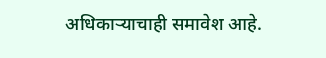अधिकाऱ्याचाही समावेश आहे.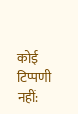कोई टिप्पणी नहीं: